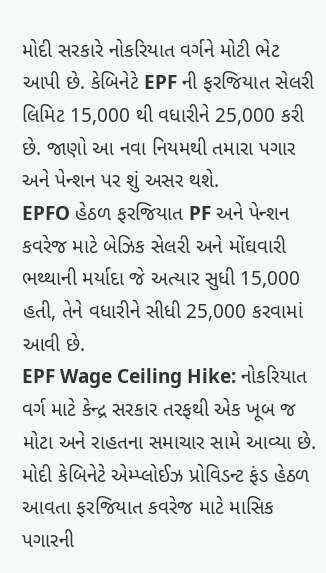મોદી સરકારે નોકરિયાત વર્ગને મોટી ભેટ આપી છે. કેબિનેટે EPF ની ફરજિયાત સેલરી લિમિટ 15,000 થી વધારીને 25,000 કરી છે. જાણો આ નવા નિયમથી તમારા પગાર અને પેન્શન પર શું અસર થશે.
EPFO હેઠળ ફરજિયાત PF અને પેન્શન કવરેજ માટે બેઝિક સેલરી અને મોંઘવારી ભથ્થાની મર્યાદા જે અત્યાર સુધી 15,000 હતી, તેને વધારીને સીધી 25,000 કરવામાં આવી છે.
EPF Wage Ceiling Hike: નોકરિયાત વર્ગ માટે કેન્દ્ર સરકાર તરફથી એક ખૂબ જ મોટા અને રાહતના સમાચાર સામે આવ્યા છે. મોદી કેબિનેટે એમ્પ્લોઈઝ પ્રોવિડન્ટ ફંડ હેઠળ આવતા ફરજિયાત કવરેજ માટે માસિક પગારની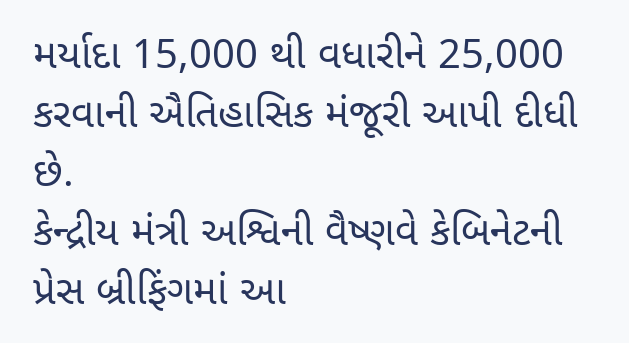મર્યાદા 15,000 થી વધારીને 25,000 કરવાની ઐતિહાસિક મંજૂરી આપી દીધી છે.
કેન્દ્રીય મંત્રી અશ્વિની વૈષ્ણવે કેબિનેટની પ્રેસ બ્રીફિંગમાં આ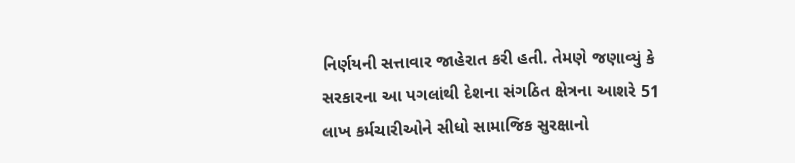નિર્ણયની સત્તાવાર જાહેરાત કરી હતી. તેમણે જણાવ્યું કે સરકારના આ પગલાંથી દેશના સંગઠિત ક્ષેત્રના આશરે 51 લાખ કર્મચારીઓને સીધો સામાજિક સુરક્ષાનો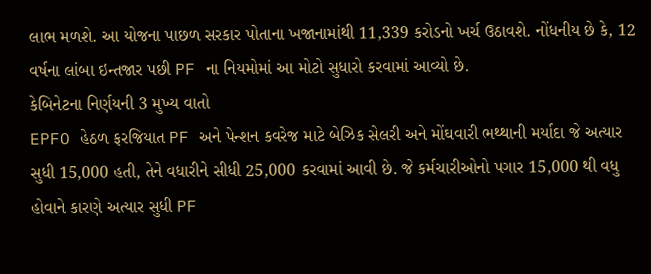લાભ મળશે. આ યોજના પાછળ સરકાર પોતાના ખજાનામાંથી 11,339 કરોડનો ખર્ચ ઉઠાવશે. નોંધનીય છે કે, 12 વર્ષના લાંબા ઇન્તજાર પછી PF ના નિયમોમાં આ મોટો સુધારો કરવામાં આવ્યો છે.
કેબિનેટના નિર્ણયની 3 મુખ્ય વાતો
EPFO હેઠળ ફરજિયાત PF અને પેન્શન કવરેજ માટે બેઝિક સેલરી અને મોંઘવારી ભથ્થાની મર્યાદા જે અત્યાર સુધી 15,000 હતી, તેને વધારીને સીધી 25,000 કરવામાં આવી છે. જે કર્મચારીઓનો પગાર 15,000 થી વધુ હોવાને કારણે અત્યાર સુધી PF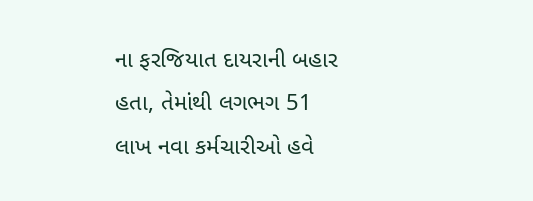ના ફરજિયાત દાયરાની બહાર હતા, તેમાંથી લગભગ 51 લાખ નવા કર્મચારીઓ હવે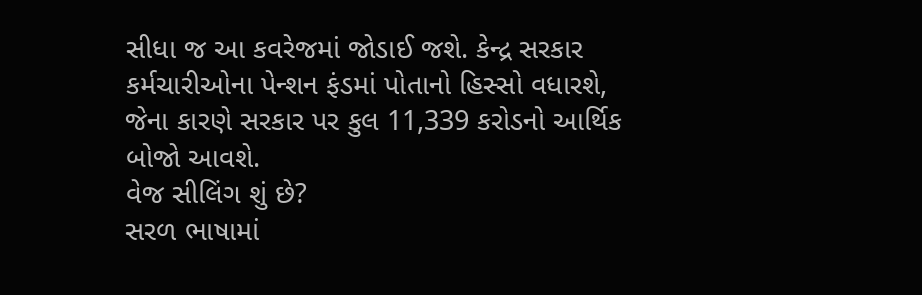સીધા જ આ કવરેજમાં જોડાઈ જશે. કેન્દ્ર સરકાર કર્મચારીઓના પેન્શન ફંડમાં પોતાનો હિસ્સો વધારશે, જેના કારણે સરકાર પર કુલ 11,339 કરોડનો આર્થિક બોજો આવશે.
વેજ સીલિંગ શું છે?
સરળ ભાષામાં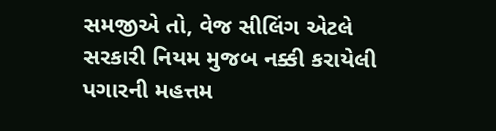સમજીએ તો, વેજ સીલિંગ એટલે સરકારી નિયમ મુજબ નક્કી કરાયેલી પગારની મહત્તમ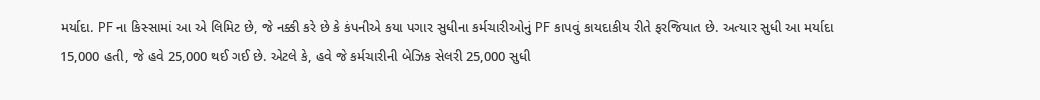મર્યાદા. PF ના કિસ્સામાં આ એ લિમિટ છે, જે નક્કી કરે છે કે કંપનીએ કયા પગાર સુધીના કર્મચારીઓનું PF કાપવું કાયદાકીય રીતે ફરજિયાત છે. અત્યાર સુધી આ મર્યાદા 15,000 હતી, જે હવે 25,000 થઈ ગઈ છે. એટલે કે, હવે જે કર્મચારીની બેઝિક સેલરી 25,000 સુધી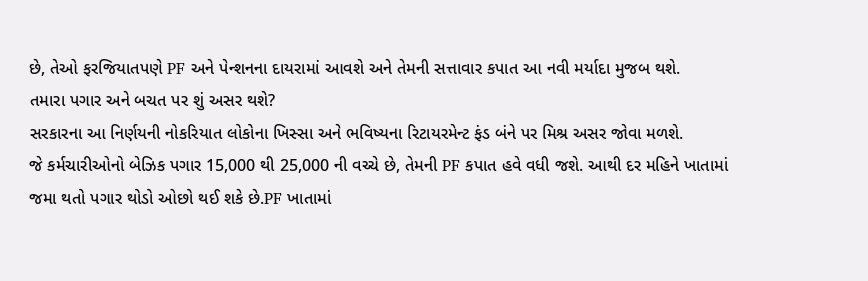છે, તેઓ ફરજિયાતપણે PF અને પેન્શનના દાયરામાં આવશે અને તેમની સત્તાવાર કપાત આ નવી મર્યાદા મુજબ થશે.
તમારા પગાર અને બચત પર શું અસર થશે?
સરકારના આ નિર્ણયની નોકરિયાત લોકોના ખિસ્સા અને ભવિષ્યના રિટાયરમેન્ટ ફંડ બંને પર મિશ્ર અસર જોવા મળશે.
જે કર્મચારીઓનો બેઝિક પગાર 15,000 થી 25,000 ની વચ્ચે છે, તેમની PF કપાત હવે વધી જશે. આથી દર મહિને ખાતામાં જમા થતો પગાર થોડો ઓછો થઈ શકે છે.PF ખાતામાં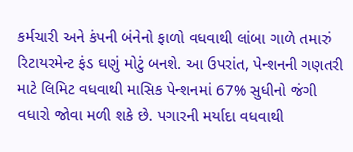કર્મચારી અને કંપની બંનેનો ફાળો વધવાથી લાંબા ગાળે તમારું રિટાયરમેન્ટ ફંડ ઘણું મોટું બનશે. આ ઉપરાંત, પેન્શનની ગણતરી માટે લિમિટ વધવાથી માસિક પેન્શનમાં 67% સુધીનો જંગી વધારો જોવા મળી શકે છે. પગારની મર્યાદા વધવાથી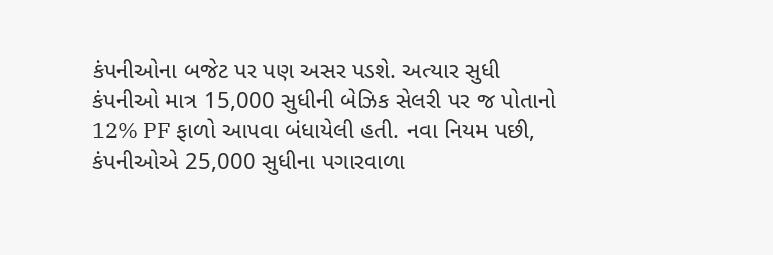કંપનીઓના બજેટ પર પણ અસર પડશે. અત્યાર સુધી કંપનીઓ માત્ર 15,000 સુધીની બેઝિક સેલરી પર જ પોતાનો 12% PF ફાળો આપવા બંધાયેલી હતી. નવા નિયમ પછી, કંપનીઓએ 25,000 સુધીના પગારવાળા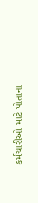કર્મચારીઓ માટે પોતાના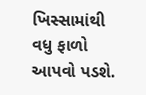ખિસ્સામાંથી વધુ ફાળો આપવો પડશે.